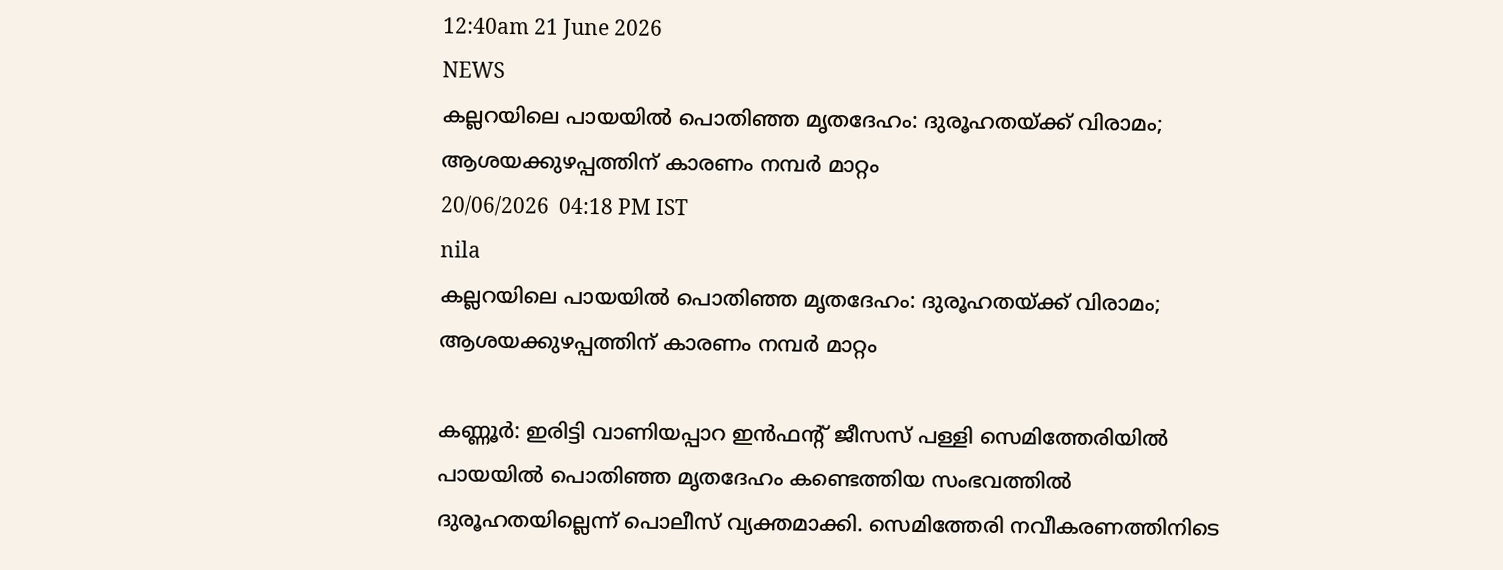12:40am 21 June 2026
NEWS
കല്ലറയിലെ പായയിൽ പൊതിഞ്ഞ മൃതദേഹം: ദുരൂഹതയ്ക്ക് വിരാമം; ആശയക്കുഴപ്പത്തിന് കാരണം നമ്പർ മാറ്റം
20/06/2026  04:18 PM IST
nila
കല്ലറയിലെ പായയിൽ പൊതിഞ്ഞ മൃതദേഹം: ദുരൂഹതയ്ക്ക് വിരാമം; ആശയക്കുഴപ്പത്തിന് കാരണം നമ്പർ മാറ്റം

കണ്ണൂർ: ഇരിട്ടി വാണിയപ്പാറ ഇൻഫന്റ് ജീസസ് പള്ളി സെമിത്തേരിയിൽ പായയിൽ പൊതിഞ്ഞ മൃതദേഹം കണ്ടെത്തിയ സംഭവത്തിൽ ദുരൂഹതയില്ലെന്ന് പൊലീസ് വ്യക്തമാക്കി. സെമിത്തേരി നവീകരണത്തിനിടെ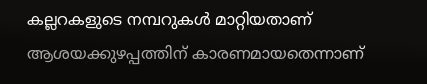കല്ലറകളുടെ നമ്പറുകൾ മാറ്റിയതാണ് ആശയക്കുഴപ്പത്തിന് കാരണമായതെന്നാണ്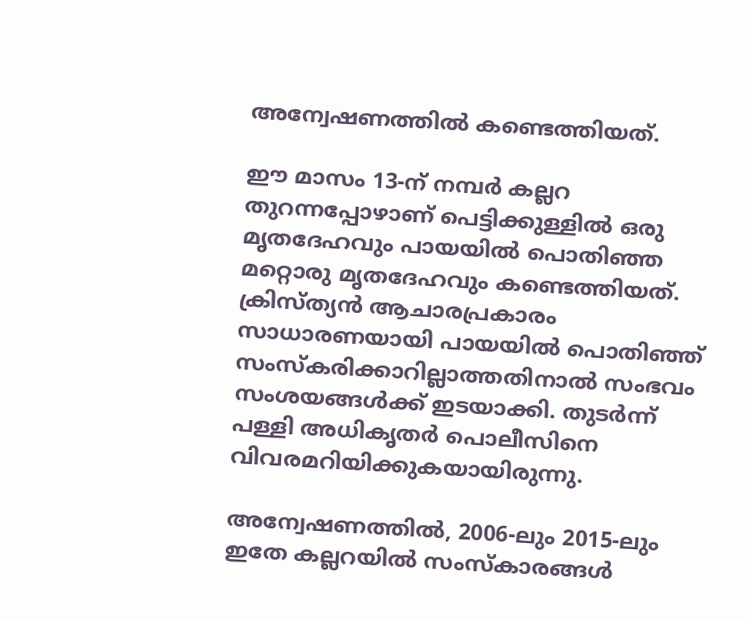അന്വേഷണത്തിൽ കണ്ടെത്തിയത്.

ഈ മാസം 13-ന് നമ്പർ കല്ലറ തുറന്നപ്പോഴാണ് പെട്ടിക്കുള്ളിൽ ഒരു മൃതദേഹവും പായയിൽ പൊതിഞ്ഞ മറ്റൊരു മൃതദേഹവും കണ്ടെത്തിയത്. ക്രിസ്ത്യൻ ആചാരപ്രകാരം സാധാരണയായി പായയിൽ പൊതിഞ്ഞ് സംസ്കരിക്കാറില്ലാത്തതിനാൽ സംഭവം സംശയങ്ങൾക്ക് ഇടയാക്കി. തുടർന്ന് പള്ളി അധികൃതർ പൊലീസിനെ വിവരമറിയിക്കുകയായിരുന്നു.

അന്വേഷണത്തിൽ, 2006-ലും 2015-ലും ഇതേ കല്ലറയിൽ സംസ്കാരങ്ങൾ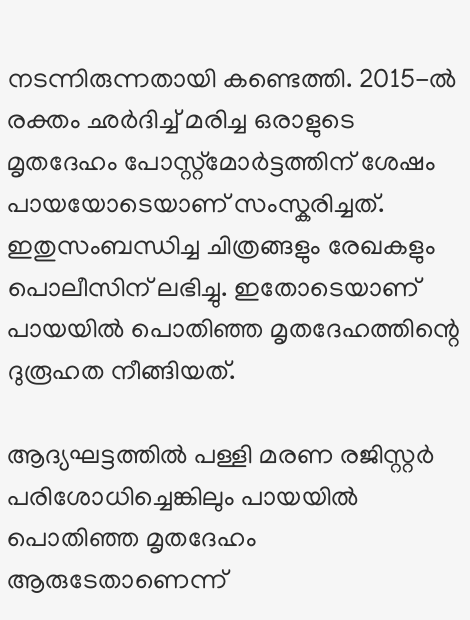നടന്നിരുന്നതായി കണ്ടെത്തി. 2015-ൽ രക്തം ഛർദിച്ച് മരിച്ച ഒരാളുടെ മൃതദേഹം പോസ്റ്റ്മോർട്ടത്തിന് ശേഷം പായയോടെയാണ് സംസ്കരിച്ചത്. ഇതുസംബന്ധിച്ച ചിത്രങ്ങളും രേഖകളും പൊലീസിന് ലഭിച്ചു. ഇതോടെയാണ് പായയിൽ പൊതിഞ്ഞ മൃതദേഹത്തിന്റെ ദുരൂഹത നീങ്ങിയത്.

ആദ്യഘട്ടത്തിൽ പള്ളി മരണ രജിസ്റ്റർ പരിശോധിച്ചെങ്കിലും പായയിൽ പൊതിഞ്ഞ മൃതദേഹം ആരുടേതാണെന്ന്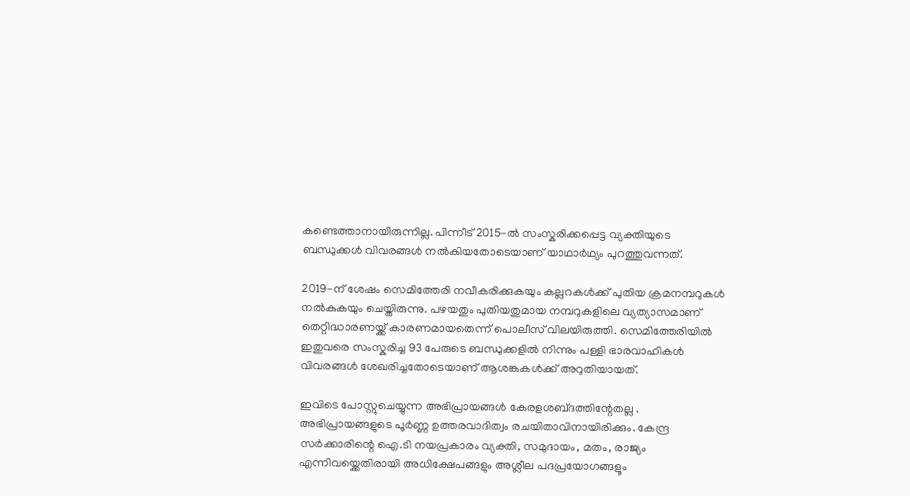കണ്ടെത്താനായിരുന്നില്ല. പിന്നീട് 2015-ൽ സംസ്കരിക്കപ്പെട്ട വ്യക്തിയുടെ ബന്ധുക്കൾ വിവരങ്ങൾ നൽകിയതോടെയാണ് യാഥാർഥ്യം പുറത്തുവന്നത്.

2019-ന് ശേഷം സെമിത്തേരി നവീകരിക്കുകയും കല്ലറകൾക്ക് പുതിയ ക്രമനമ്പറുകൾ നൽകുകയും ചെയ്തിരുന്നു. പഴയതും പുതിയതുമായ നമ്പറുകളിലെ വ്യത്യാസമാണ് തെറ്റിദ്ധാരണയ്ക്ക് കാരണമായതെന്ന് പൊലീസ് വിലയിരുത്തി. സെമിത്തേരിയിൽ ഇതുവരെ സംസ്കരിച്ച 93 പേരുടെ ബന്ധുക്കളിൽ നിന്നും പള്ളി ഭാരവാഹികൾ വിവരങ്ങൾ ശേഖരിച്ചതോടെയാണ് ആശങ്കകൾക്ക് അറുതിയായത്.

ഇവിടെ പോസ്റ്റുചെയ്യുന്ന അഭിപ്രായങ്ങള്‍ കേരളശബ്‌ദത്തിന്റേതല്ല . അഭിപ്രായങ്ങളുടെ പൂര്‍ണ്ണ ഉത്തരവാദിത്വം രചയിതാവിനായിരിക്കും. കേന്ദ്ര സർക്കാരിന്റെ ഐ.ടി നയപ്രകാരം വ്യക്തി, സമുദായം, മതം, രാജ്യം എന്നിവയ്ക്കെതിരായി അധിക്ഷേപങ്ങളും അശ്ലീല പദപ്രയോഗങ്ങളൂം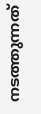നടത്തുന്നത്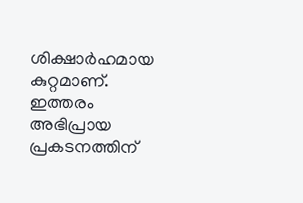ശിക്ഷാര്‍ഹമായ കുറ്റമാണ്. ഇത്തരം അഭിപ്രായ പ്രകടനത്തിന്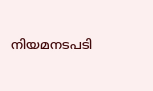നിയമനടപടി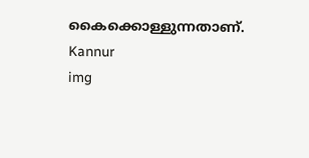കൈക്കൊള്ളുന്നതാണ്.
Kannur
img